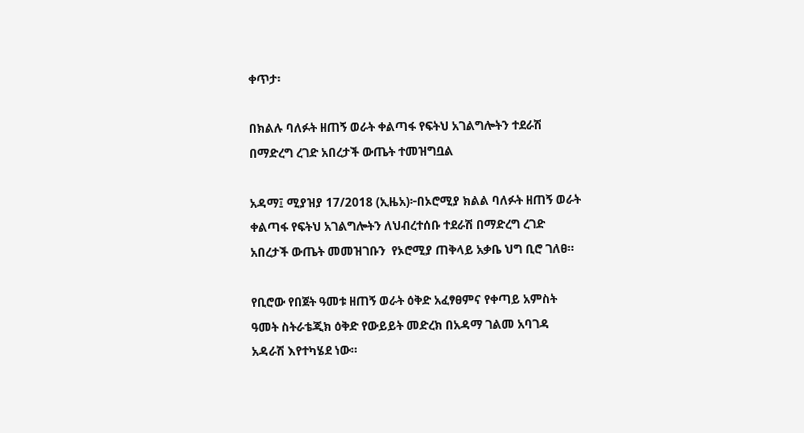ቀጥታ፡

በክልሉ ባለፉት ዘጠኝ ወራት ቀልጣፋ የፍትህ አገልግሎትን ተደራሽ በማድረግ ረገድ አበረታች ውጤት ተመዝግቧል

አዳማ፤ ሚያዝያ 17/2018 (ኢዜአ)፦በኦሮሚያ ክልል ባለፉት ዘጠኝ ወራት ቀልጣፋ የፍትህ አገልግሎትን ለህብረተሰቡ ተደራሽ በማድረግ ረገድ አበረታች ውጤት መመዝገቡን  የኦሮሚያ ጠቅላይ አቃቤ ህግ ቢሮ ገለፀ።

የቢሮው የበጀት ዓመቱ ዘጠኝ ወራት ዕቅድ አፈፃፀምና የቀጣይ አምስት ዓመት ስትራቴጂክ ዕቅድ የውይይት መድረክ በአዳማ ገልመ አባገዳ አዳራሽ እየተካሄደ ነው።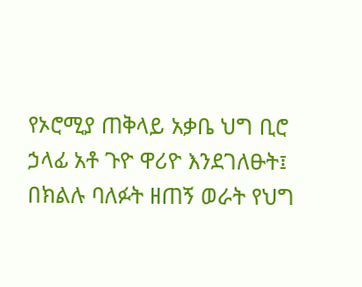የኦሮሚያ ጠቅላይ አቃቤ ህግ ቢሮ ኃላፊ አቶ ጉዮ ዋሪዮ እንደገለፁት፤ በክልሉ ባለፉት ዘጠኝ ወራት የህግ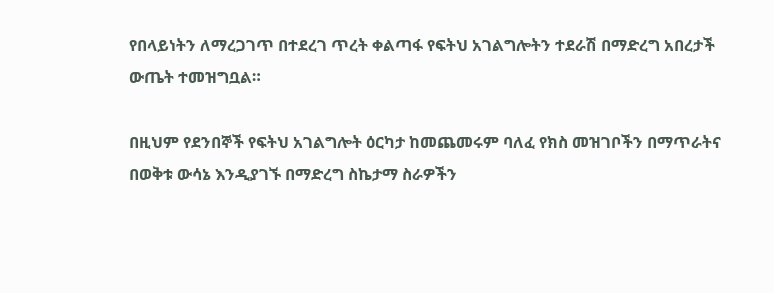የበላይነትን ለማረጋገጥ በተደረገ ጥረት ቀልጣፋ የፍትህ አገልግሎትን ተደራሽ በማድረግ አበረታች ውጤት ተመዝግቧል።

በዚህም የደንበኞች የፍትህ አገልግሎት ዕርካታ ከመጨመሩም ባለፈ የክስ መዝገቦችን በማጥራትና በወቅቱ ውሳኔ እንዲያገኙ በማድረግ ስኬታማ ስራዎችን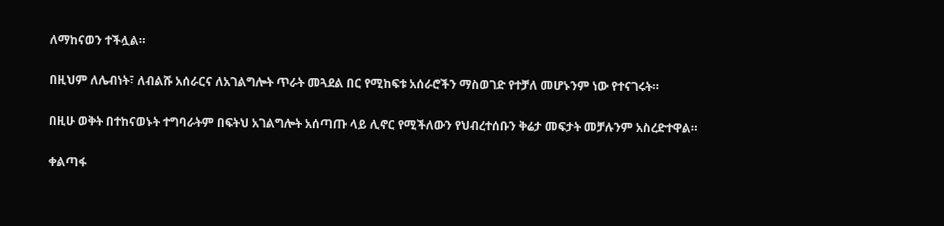ለማከናወን ተችሏል።

በዚህም ለሌብነት፣ ለብልሹ አሰራርና ለአገልግሎት ጥራት መጓደል በር የሚከፍቱ አሰራሮችን ማስወገድ የተቻለ መሆኑንም ነው የተናገሩት።

በዚሁ ወቅት በተከናወኑት ተግባራትም በፍትህ አገልግሎት አሰጣጡ ላይ ሊኖር የሚችለውን የህብረተሰቡን ቅሬታ መፍታት መቻሉንም አስረድተዋል።

ቀልጣፋ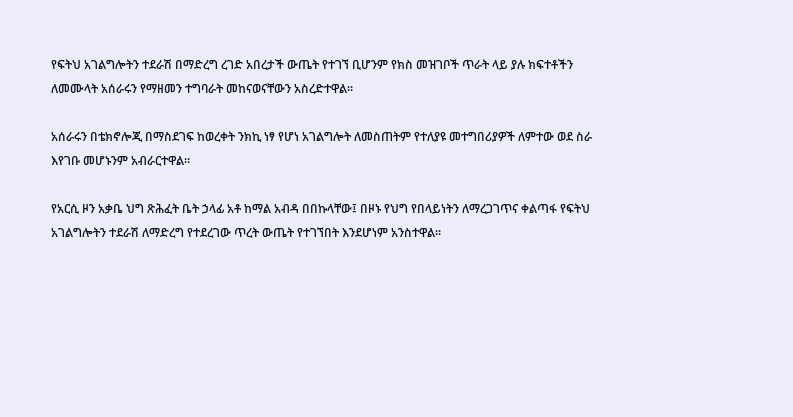የፍትህ አገልግሎትን ተደራሽ በማድረግ ረገድ አበረታች ውጤት የተገኘ ቢሆንም የክስ መዝገቦች ጥራት ላይ ያሉ ክፍተቶችን ለመሙላት አሰራሩን የማዘመን ተግባራት መከናወናቸውን አስረድተዋል።

አሰራሩን በቴክኖሎጂ በማስደገፍ ከወረቀት ንክኪ ነፃ የሆነ አገልግሎት ለመስጠትም የተለያዩ መተግበሪያዎች ለምተው ወደ ስራ እየገቡ መሆኑንም አብራርተዋል።

የአርሲ ዞን አቃቤ ህግ ጽሕፈት ቤት ኃላፊ አቶ ከማል አብዳ በበኩላቸው፤ በዞኑ የህግ የበላይነትን ለማረጋገጥና ቀልጣፋ የፍትህ አገልግሎትን ተደራሽ ለማድረግ የተደረገው ጥረት ውጤት የተገኘበት እንደሆነም አንስተዋል።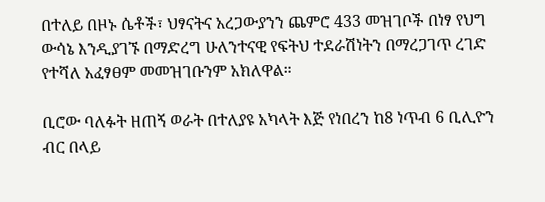በተለይ በዞኑ ሴቶች፣ ህፃናትና አረጋውያንን ጨምሮ 433 መዝገቦች በነፃ የህግ ውሳኔ እንዲያገኙ በማድረግ ሁለንተናዊ የፍትህ ተደራሽነትን በማረጋገጥ ረገድ የተሻለ አፈፃፀም መመዝገቡንም አክለዋል።

ቢሮው ባለፉት ዘጠኝ ወራት በተለያዩ አካላት እጅ የነበረን ከ8 ነጥብ 6 ቢሊዮን ብር በላይ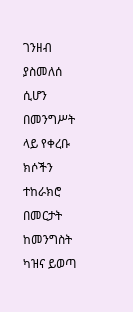ገንዘብ ያስመለሰ ሲሆን በመንግሥት ላይ የቀረቡ ክሶችን ተከራክሮ በመርታት ከመንግስት ካዝና ይወጣ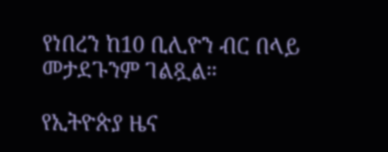የነበረን ከ10 ቢሊዮን ብር በላይ መታደጉንም ገልጿል።

የኢትዮጵያ ዜና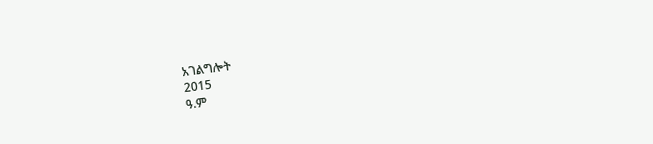አገልግሎት
2015
ዓ.ም